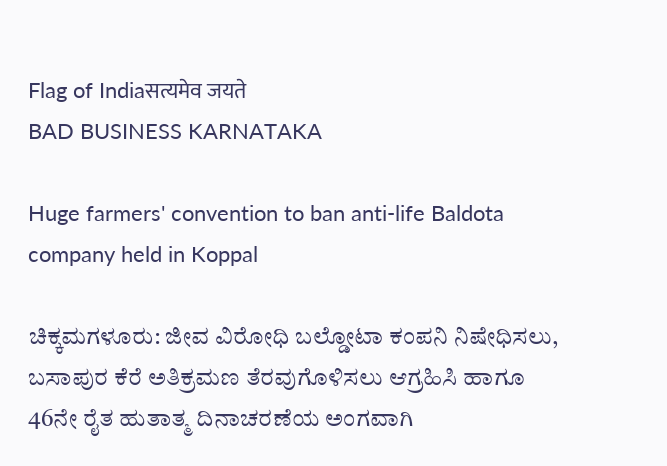Flag of Indiaसत्यमेव जयते
BAD BUSINESS KARNATAKA

Huge farmers' convention to ban anti-life Baldota company held in Koppal

ಚಿಕ್ಕಮಗಳೂರು: ಜೀವ ವಿರೋಧಿ ಬಲ್ಡೋಟಾ ಕಂಪನಿ ನಿಷೇಧಿಸಲು, ಬಸಾಪುರ ಕೆರೆ ಅತಿಕ್ರಮಣ ತೆರವುಗೊಳಿಸಲು ಆಗ್ರಹಿಸಿ ಹಾಗೂ 46ನೇ ರೈತ ಹುತಾತ್ಮ ದಿನಾಚರಣೆಯ ಅಂಗವಾಗಿ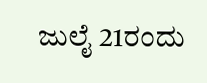ಜುಲೈ 21ರಂದು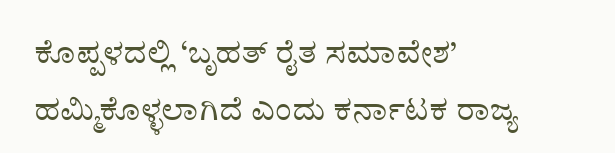ಕೊಪ್ಪಳದಲ್ಲಿ ‘ಬೃಹತ್ ರೈತ ಸಮಾವೇಶ’ ಹಮ್ಮಿಕೊಳ್ಳಲಾಗಿದೆ ಎಂದು ಕರ್ನಾಟಕ ರಾಜ್ಯ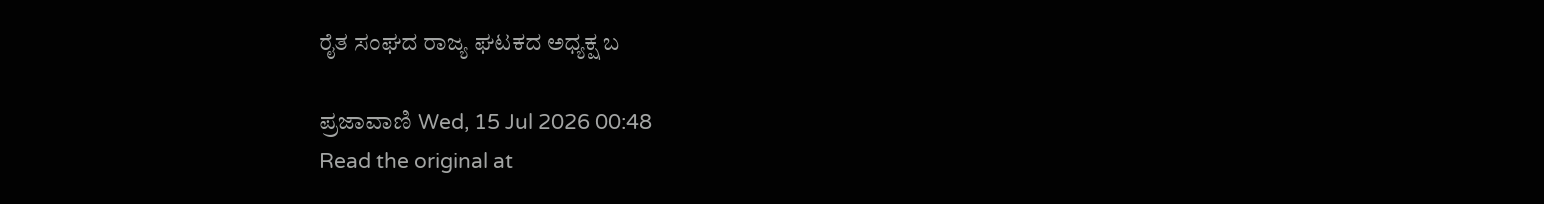ರೈತ ಸಂಘದ ರಾಜ್ಯ ಘಟಕದ ಅಧ್ಯಕ್ಷ ಬ

ಪ್ರಜಾವಾಣಿ Wed, 15 Jul 2026 00:48
Read the original at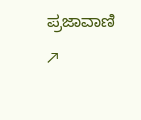ಪ್ರಜಾವಾಣಿ ↗